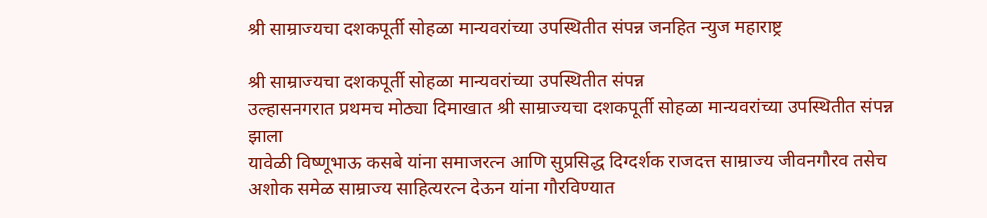श्री साम्राज्यचा दशकपूर्ती सोहळा मान्यवरांच्या उपस्थितीत संपन्न जनहित न्युज महाराष्ट्र

श्री साम्राज्यचा दशकपूर्ती सोहळा मान्यवरांच्या उपस्थितीत संपन्न
उल्हासनगरात प्रथमच मोठ्या दिमाखात श्री साम्राज्यचा दशकपूर्ती सोहळा मान्यवरांच्या उपस्थितीत संपन्न झाला
यावेळी विष्णूभाऊ कसबे यांना समाजरत्न आणि सुप्रसिद्ध दिग्दर्शक राजदत्त साम्राज्य जीवनगौरव तसेच अशोक समेळ साम्राज्य साहित्यरत्न देऊन यांना गौरविण्यात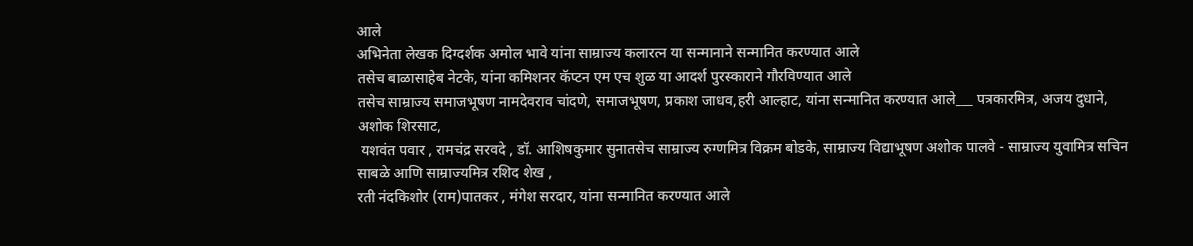आले
अभिनेता लेखक दिग्दर्शक अमोल भावे यांना साम्राज्य कलारत्न या सन्मानाने सन्मानित करण्यात आले
तसेच बाळासाहेब नेटके, यांना कमिशनर कॅप्टन एम एच शुळ या आदर्श पुरस्काराने गौरविण्यात आले
तसेच साम्राज्य समाजभूषण नामदेवराव चांदणे, समाजभूषण, प्रकाश जाधव,हरी आल्हाट, यांना सन्मानित करण्यात आले___ पत्रकारमित्र, अजय दुधाने, अशोक शिरसाट,
 यशवंत पवार , रामचंद्र सरवदे , डॉ. आशिषकुमार सुनातसेच साम्राज्य रुग्णमित्र विक्रम बोडके, साम्राज्य विद्याभूषण अशोक पालवे - साम्राज्य युवामित्र सचिन साबळे आणि साम्राज्यमित्र रशिद शेख ,
रती नंदकिशोर (राम)पातकर , मंगेश सरदार, यांना सन्मानित करण्यात आले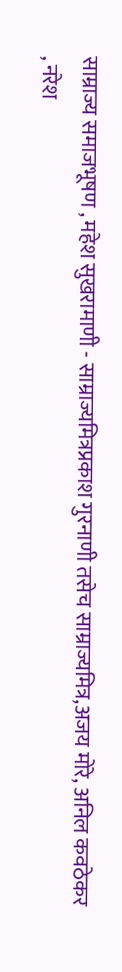साम्राज्य समाजभूषण , महेश सुखरामाणी - साम्राज्यमित्रप्रकाश गुरनाणी तसेच साम्राज्यमित्र,अजय मोरे, अनिल कवठेकर , नरेश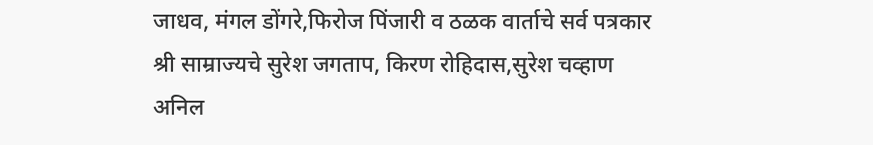जाधव, मंगल डोंगरे,फिरोज पिंजारी व ठळक वार्ताचे सर्व पत्रकार श्री साम्राज्यचे सुरेश जगताप, किरण रोहिदास,सुरेश चव्हाण अनिल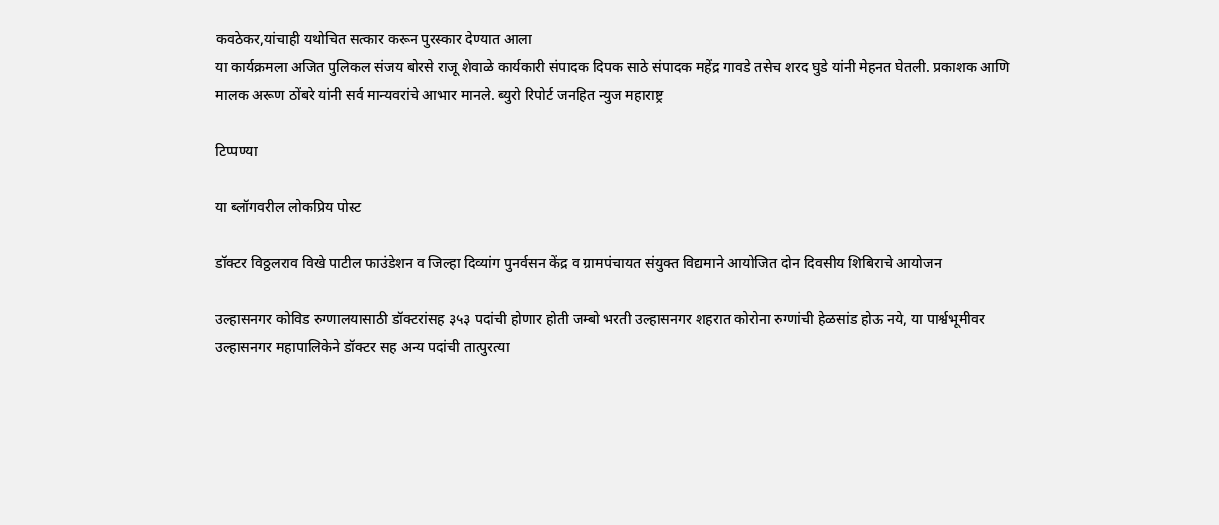कवठेकर,यांचाही यथोचित सत्कार करून पुरस्कार देण्यात आला
या कार्यक्रमला अजित पुलिकल संजय बोरसे राजू शेवाळे कार्यकारी संपादक दिपक साठे संपादक महेंद्र गावडे तसेच शरद घुडे यांनी मेहनत घेतली. प्रकाशक आणि मालक अरूण ठोंबरे यांनी सर्व मान्यवरांचे आभार मानले. ब्युरो रिपोर्ट जनहित न्युज महाराष्ट्र

टिप्पण्या

या ब्लॉगवरील लोकप्रिय पोस्ट

डॉक्टर विठ्ठलराव विखे पाटील फाउंडेशन व जिल्हा दिव्यांग पुनर्वसन केंद्र व ग्रामपंचायत संयुक्त विद्यमाने आयोजित दोन दिवसीय शिबिराचे आयोजन

उल्हासनगर कोविड रुग्णालयासाठी डॉक्टरांसह ३५३ पदांची होणार होती जम्बो भरती उल्हासनगर शहरात कोरोना रुग्णांची हेळसांड होऊ नये, या पार्श्वभूमीवर उल्हासनगर महापालिकेने डॉक्टर सह अन्य पदांची तात्पुरत्या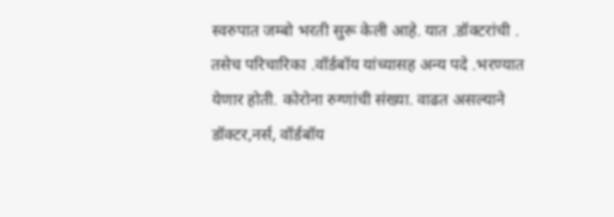स्वरुपात जम्बो भरती सुरू केली आहे. यात .डॉक्टरांची . तसेच परिचारिका .वॉर्डबॉय यांच्यासह अन्य पदे .भरण्यात येणार होती. कोरोना रुग्णांची संख्या. वाढत असल्याने डॉक्टर,नर्स, वॉर्डबॉय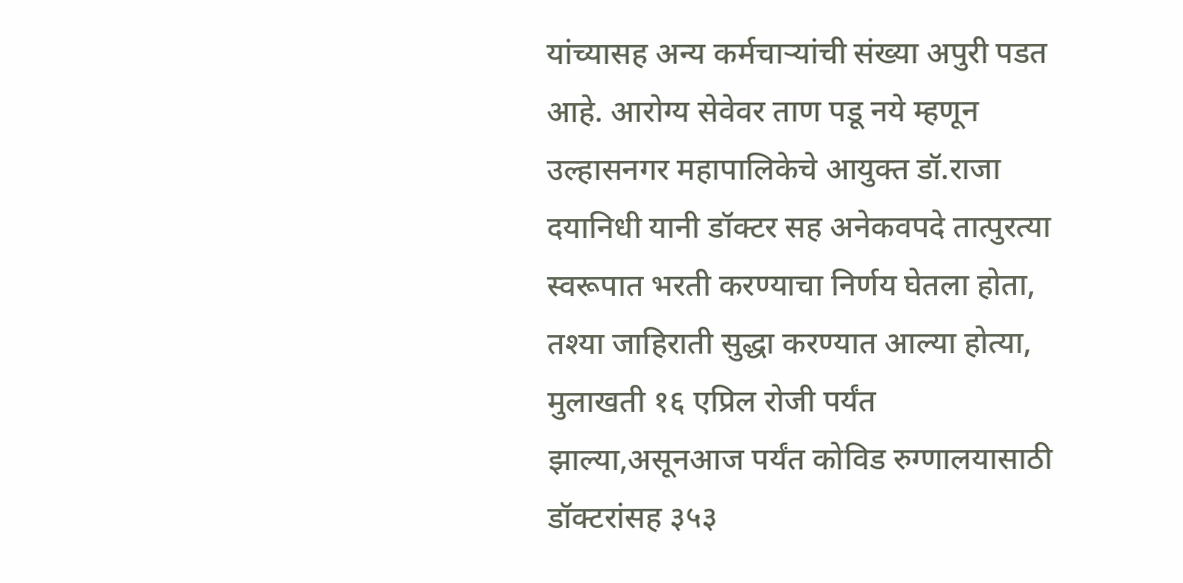यांच्यासह अन्य कर्मचाऱ्यांची संख्या अपुरी पडत आहे. आरोग्य सेवेवर ताण पडू नये म्हणून उल्हासनगर महापालिकेचे आयुक्त डॉ.राजा दयानिधी यानी डॉक्टर सह अनेकवपदे तात्पुरत्या स्वरूपात भरती करण्याचा निर्णय घेतला होता, तश्या जाहिराती सुद्धा करण्यात आल्या होत्या, मुलाखती १६ एप्रिल रोजी पर्यंत झाल्या,असूनआज पर्यंत कोविड रुग्णालयासाठी डॉक्टरांसह ३५३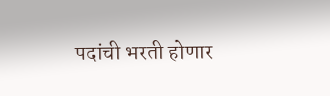पदांची भरती होणार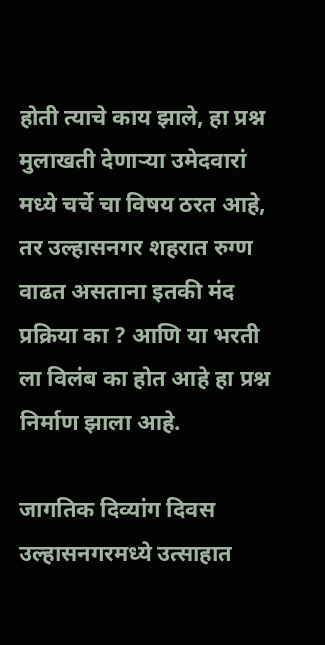होती त्याचे काय झाले, हा प्रश्न मुलाखती देणाऱ्या उमेदवारां मध्ये चर्चे चा विषय ठरत आहे, तर उल्हासनगर शहरात रुग्ण वाढत असताना इतकी मंद प्रक्रिया का ? आणि या भरती ला विलंब का होत आहे हा प्रश्न निर्माण झाला आहे.

जागतिक दिव्यांग दिवस उल्हासनगरमध्ये उत्साहात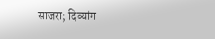साजरा; दिव्यांग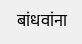बांधवांना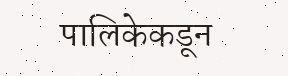पालिकेकडून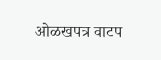ओळखपत्र वाटप